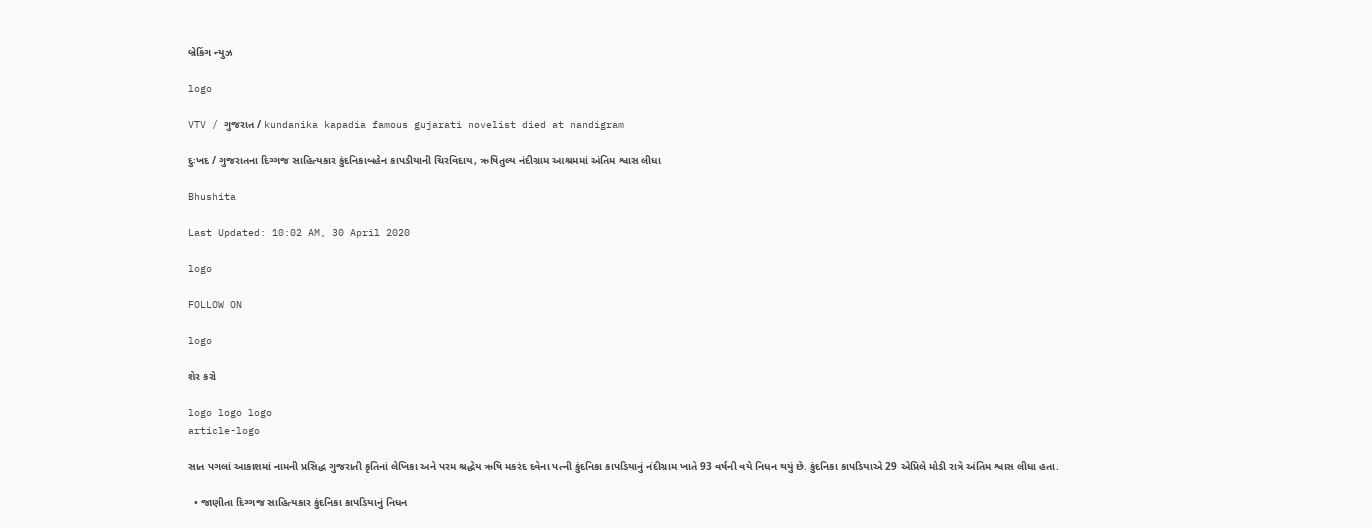બ્રેકિંગ ન્યુઝ

logo

VTV / ગુજરાત / kundanika kapadia famous gujarati novelist died at nandigram

દુઃખદ / ગુજરાતના દિગ્ગજ સાહિત્યકાર કુંદનિકાબહેન કાપડીયાની ચિરવિદાય, ઋષિતુલ્ય નંદીગ્રામ આશ્રમમાં અંતિમ શ્વાસ લીધા

Bhushita

Last Updated: 10:02 AM, 30 April 2020

logo

FOLLOW ON

logo

શેર કરો

logo logo logo
article-logo

સાત પગલાં આકાશમાં નામની પ્રસિદ્ધ ગુજરાતી કૃતિનાં લેખિકા અને પરમ શ્રદ્ધેય ઋષિ મકરંદ દવેના પત્ની કુંદનિકા કાપડિયાનું નંદીગ્રામ ખાતે 93 વર્ષની વયે નિધન થયું છે. કુંદનિકા કાપડિયાએ 29 એપ્રિલે મોડી રાત્રે અંતિમ શ્વાસ લીધા હતા.

  • જાણીતા દિગ્ગજ સાહિત્યકાર કુંદનિકા કાપડિયાનું નિધન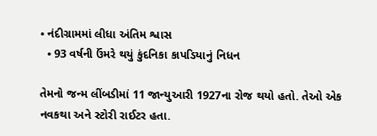• નંદીગ્રામમાં લીધા અંતિમ શ્વાસ
  • 93 વર્ષની ઉંમરે થયું કુંદનિકા કાપડિયાનું નિધન

તેમનો જન્મ લીંબડીમાં 11 જાન્યુઆરી 1927ના રોજ થયો હતો. તેઓ એક નવકથા અને સ્ટોરી રાઈટર હતા.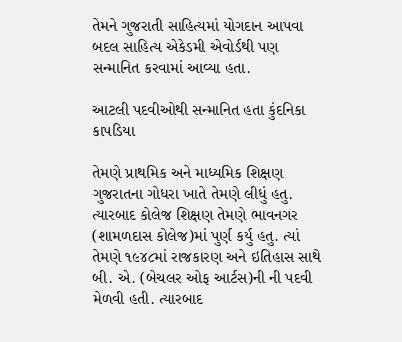તેમને ગુજરાતી સાહિત્યમાં યોગદાન આપવા બદલ સાહિત્ય એકેડમી એવોર્ડથી પણ સન્માનિત કરવામાં આવ્યા હતા.

આટલી પદવીઓથી સન્માનિત હતા કુંદનિકા કાપડિયા

તેમણે પ્રાથમિક અને માધ્યમિક શિક્ષણ ગુજરાતના ગોધરા ખાતે તેમણે લીધું હતુ. ત્યારબાદ કોલેજ શિક્ષણ તેમણે ભાવનગર (શામળદાસ કોલેજ)માં પુર્ણ કર્યુ હતુ. ત્યાં તેમણે ૧૯૪૮માં રાજકારણ અને ઇતિહાસ સાથે બી. એ. (બેચલર ઓફ આર્ટસ)ની ની પદવી મેળવી હતી. ત્યારબાદ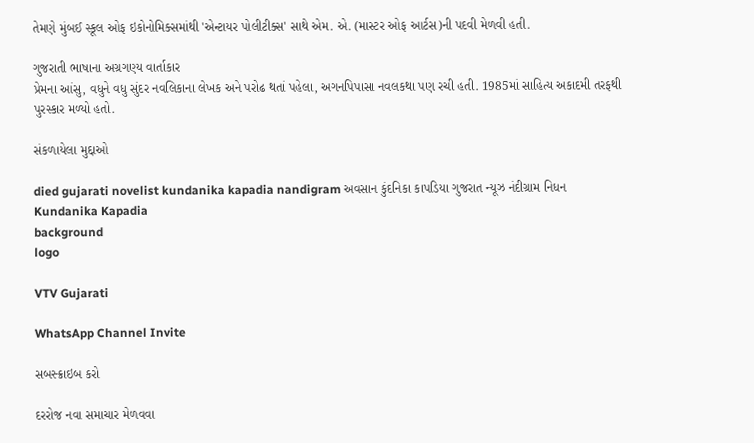તેમણે મુંબઈ સ્કૂલ ઓફ ઇકોનોમિક્સમાંથી 'એન્ટાયર પોલીટીક્સ' સાથે એમ. એ. (માસ્ટર ઓફ આર્ટસ)ની પદવી મેળવી હતી.

ગુજરાતી ભાષાના અગ્રગણ્ય વાર્તાકાર
પ્રેમના આંસુ, વધુને વધુ સુંદર નવલિકાના લેખક અને પરોઢ થતાં પહેલા, અગનપિપાસા નવલકથા પણ રચી હતી. 1985માં સાહિત્ય અકાદમી તરફથી પુરસ્કાર મળ્યો હતો.

સંકળાયેલા મુદ્દાઓ

died gujarati novelist kundanika kapadia nandigram અવસાન કુંદનિકા કાપડિયા ગુજરાત ન્યૂઝ નંદીગ્રામ નિધન Kundanika Kapadia
background
logo

VTV Gujarati

WhatsApp Channel Invite

સબસ્ક્રાઇબ કરો

દરરોજ નવા સમાચાર મેળવવા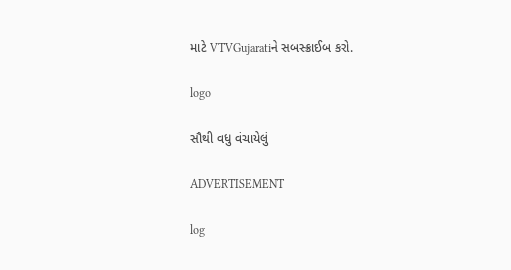માટે VTVGujaratiને સબસ્ક્રાઈબ કરો.

logo

સૌથી વધુ વંચાયેલું

ADVERTISEMENT

log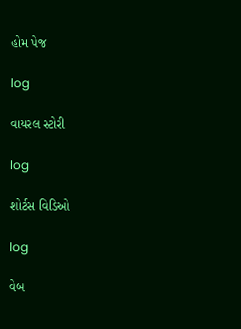હોમ પેજ

log

વાયરલ સ્ટોરી

log

શોર્ટસ વિડિઓ

log

વેબ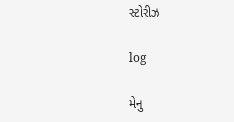સ્ટોરીઝ

log

મેનુ